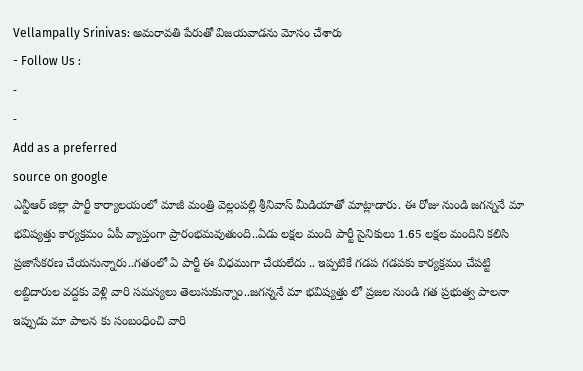Vellampally Srinivas: అమరావతి పేరుతో విజయవాడను మోసం చేశారు
- Follow Us :
-
-
Add as a preferred
source on google
ఎన్టీఆర్ జిల్లా పార్టీ కార్యాలయంలో మాజీ మంత్రి వెల్లంపల్లి శ్రీనివాస్ మీడియాతో మాట్లాడారు. ఈ రోజు నుండి జగన్ననే మా భవిష్యత్తు కార్యక్రమం ఏపీ వ్యాప్తంగా ప్రారంభమవుతుంది..ఏడు లక్షల మంది పార్టీ సైనికులు 1.65 లక్షల మందిని కలిసి ప్రజాసేకరణ చేయనున్నారు..గతంలో ఏ పార్టీ ఈ విధముగా చేయలేదు .. ఇప్పటికే గడప గడపకు కార్యక్రమం చేపట్టి లబ్దిదారుల వద్దకు వెళ్లి వారి సమస్యలు తెలుసుకున్నాం..జగన్ననే మా భవిష్యత్తు లో ప్రజల నుండి గత ప్రభుత్వ పాలనా ఇప్పుడు మా పాలన కు సంబంధించి వారి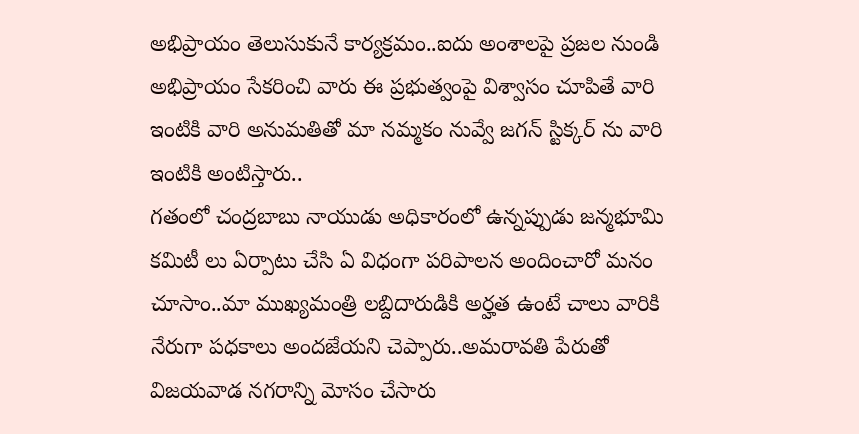అభిప్రాయం తెలుసుకునే కార్యక్రమం..ఐదు అంశాలపై ప్రజల నుండి అభిప్రాయం సేకరించి వారు ఈ ప్రభుత్వంపై విశ్వాసం చూపితే వారి ఇంటికి వారి అనుమతితో మా నమ్మకం నువ్వే జగన్ స్టిక్కర్ ను వారి ఇంటికి అంటిస్తారు..
గతంలో చంద్రబాబు నాయుడు అధికారంలో ఉన్నప్పుడు జన్మభూమి కమిటీ లు ఏర్పాటు చేసి ఏ విధంగా పరిపాలన అందించారో మనం చూసాం..మా ముఖ్యమంత్రి లబ్దిదారుడికి అర్హత ఉంటే చాలు వారికి నేరుగా పధకాలు అందజేయని చెప్పారు..అమరావతి పేరుతో విజయవాడ నగరాన్ని మోసం చేసారు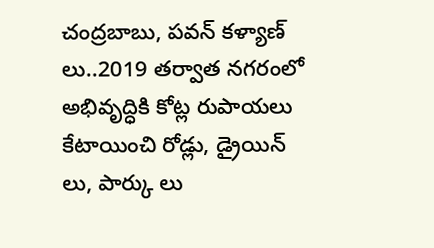చంద్రబాబు, పవన్ కళ్యాణ్ లు..2019 తర్వాత నగరంలో అభివృద్ధికి కోట్ల రుపాయలు కేటాయించి రోడ్లు, డ్రైయిన్ లు, పార్కు లు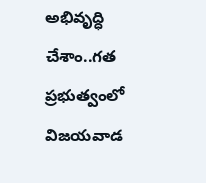అభివృద్ధి చేశాం..గత ప్రభుత్వంలో విజయవాడ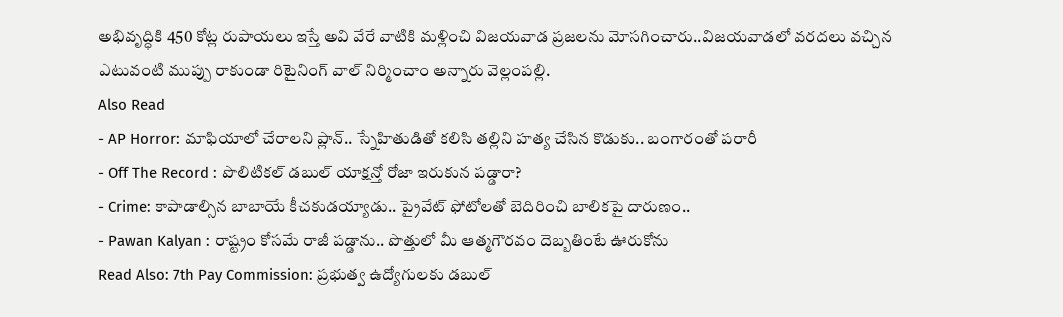అభివృద్ధికి 450 కోట్ల రుపాయలు ఇస్తే అవి వేరే వాటికి మళ్లించి విజయవాడ ప్రజలను మోసగించారు..విజయవాడలో వరదలు వచ్చిన ఎటువంటి ముప్పు రాకుండా రిటైనింగ్ వాల్ నిర్మించాం అన్నారు వెల్లంపల్లి.
Also Read
- AP Horror: మాఫియాలో చేరాలని ప్లాన్.. స్నేహితుడితో కలిసి తల్లిని హత్య చేసిన కొడుకు.. బంగారంతో పరారీ
- Off The Record : పొలిటికల్ డబుల్ యాక్షన్తో రోజా ఇరుకున పడ్డారా?
- Crime: కాపాడాల్సిన బాబాయే కీచకుడయ్యాడు.. ప్రైవేట్ ఫోటోలతో బెదిరించి బాలికపై దారుణం..
- Pawan Kalyan : రాష్ట్రం కోసమే రాజీ పడ్డాను.. పొత్తులో మీ ఆత్మగౌరవం దెబ్బతింటే ఊరుకోను
Read Also: 7th Pay Commission: ప్రభుత్వ ఉద్యోగులకు డబుల్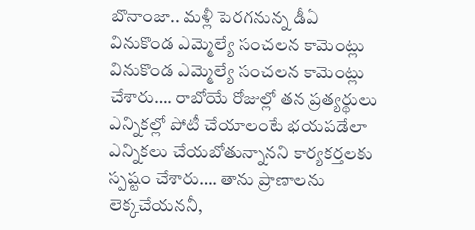బొనాంజా.. మళ్లీ పెరగనున్న డీఏ
వినుకొండ ఎమ్మెల్యే సంచలన కామెంట్లు
వినుకొండ ఎమ్మెల్యే సంచలన కామెంట్లు చేశారు…. రాబోయే రోజుల్లో తన ప్రత్యర్థులు ఎన్నికల్లో పోటీ చేయాలంటే భయపడేలా ఎన్నికలు చేయబోతున్నానని కార్యకర్తలకు స్పష్టం చేశారు…. తాను ప్రాణాలను లెక్కచేయననీ,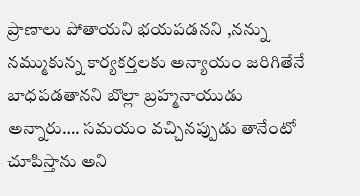ప్రాణాలు పోతాయని భయపడనని ,నన్ను నమ్ముకున్న కార్యకర్తలకు అన్యాయం జరిగితేనే బాధపడతానని బొల్లా బ్రహ్మనాయుడు అన్నారు…. సమయం వచ్చినప్పుడు తానేంటో చూపిస్తాను అని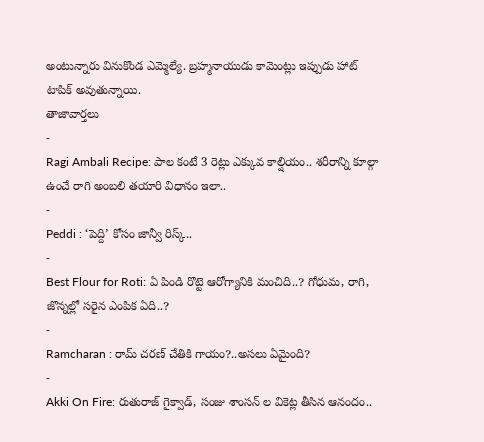అంటున్నారు వినుకొండ ఎమ్మెల్యే. బ్రహ్మనాయుడు కామెంట్లు ఇప్పుడు హాట్ టాపిక్ అవుతున్నాయి.
తాజావార్తలు
-
Ragi Ambali Recipe: పాల కంటే 3 రెట్లు ఎక్కువ కాల్షియం.. శరీరాన్ని కూల్గా ఉంచే రాగి అంబలి తయారి విధానం ఇలా..
-
Peddi : ‘పెద్ది’ కోసం జాన్వీ రిస్క్..
-
Best Flour for Roti: ఏ పిండి రొట్టె ఆరోగ్యానికి మంచిది..? గోధుమ, రాగి, జొన్నల్లో సరైన ఎంపిక ఏది..?
-
Ramcharan : రామ్ చరణ్ చేతికి గాయం?..అసలు ఏమైంది?
-
Akki On Fire: రుతురాజ్ గైక్వాడ్, సంజు శాంసన్ ల వికెట్ల తీసిన ఆనందం..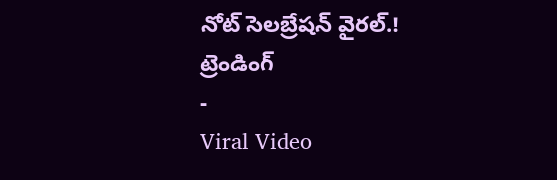నోట్ సెలబ్రేషన్ వైరల్.!
ట్రెండింగ్
-
Viral Video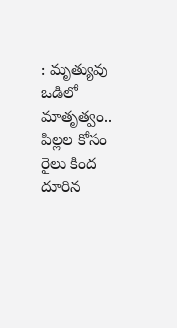: మృత్యువు ఒడిలో మాతృత్వం.. పిల్లల కోసం రైలు కింద దూరిన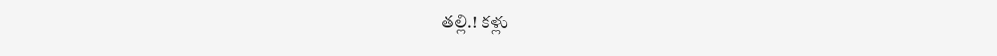తల్లి.! కళ్లు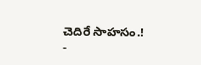చెదిరే సాహసం.!
-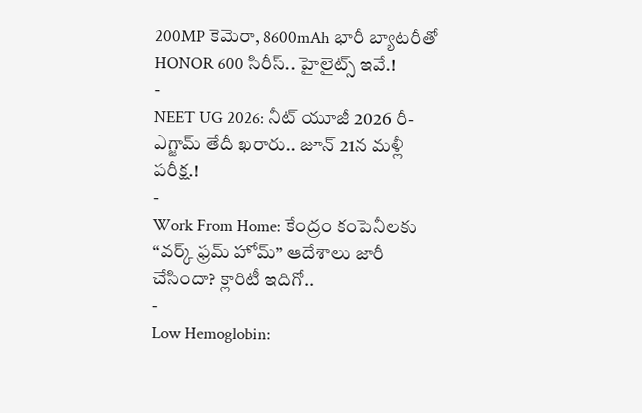200MP కెమెరా, 8600mAh భారీ బ్యాటరీతో HONOR 600 సిరీస్.. హైలైట్స్ ఇవే.!
-
NEET UG 2026: నీట్ యూజీ 2026 రీ-ఎగ్జామ్ తేదీ ఖరారు.. జూన్ 21న మళ్లీ పరీక్ష.!
-
Work From Home: కేంద్రం కంపెనీలకు “వర్క్ ఫ్రమ్ హోమ్” ఆదేశాలు జారీ చేసిందా? క్లారిటీ ఇదిగో..
-
Low Hemoglobin: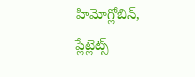హిమోగ్లోబిన్, ప్లేట్లెట్స్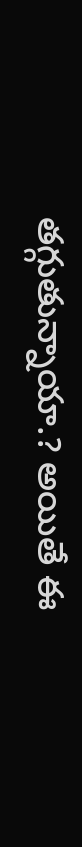తగ్గుతున్నాయా.? అయితే ఈ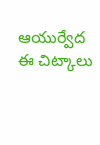ఆయుర్వేద ఈ చిట్కాలు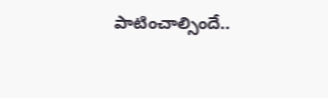పాటించాల్సిందే..